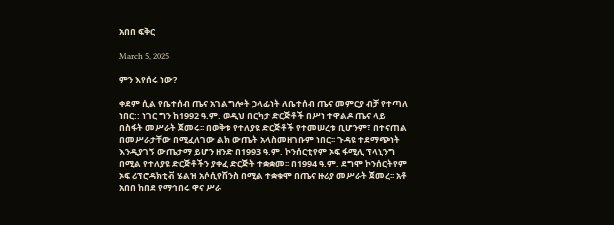አበበ ፍቅር

March 5, 2025

ምን እየሰሩ ነው?

ቀደም ሲል የቤተሰብ ጤና አገልግሎት ኃላፊነት ለቤተሰብ ጤና መምርያ ብቻ የተጣለ ነበር:: ነገር ግን ከ1992 ዓ.ም. ወዲህ በርካታ ድርጅቶች በሥነ ተዋልዶ ጤና ላይ በስፋት መሥራት ጀመሩ፡፡ በወቅቱ የተለያዩ ድርጅቶች የተመሠረቱ ቢሆንም፣ በተናጠል በመሥራታቸው በሚፈለገው ልክ ውጤት አላስመዘገቡም ነበር፡፡ ጉዳዩ ተደማጭነት እንዲያገኝ ውጤታማ ይሆን ዘንድ በ1993 ዓ.ም. ኮንሰርቲየም ኦፍ ፋሚሊ ፕላኒንግ በሚል የተለያዩ ድርጅቶችን ያቀፈ ድርጅት ተቋቋመ፡፡ በ1994 ዓ.ም. ደግሞ ኮንሰርትየም ኦፍ ሪፕሮዳክቲቭ ሄልዝ አሶሲየሽንስ በሚል ተቋቁሞ በጤና ዙሪያ መሥራት ጀመረ፡፡ አቶ አበበ ከበደ የማኅበሩ ዋና ሥራ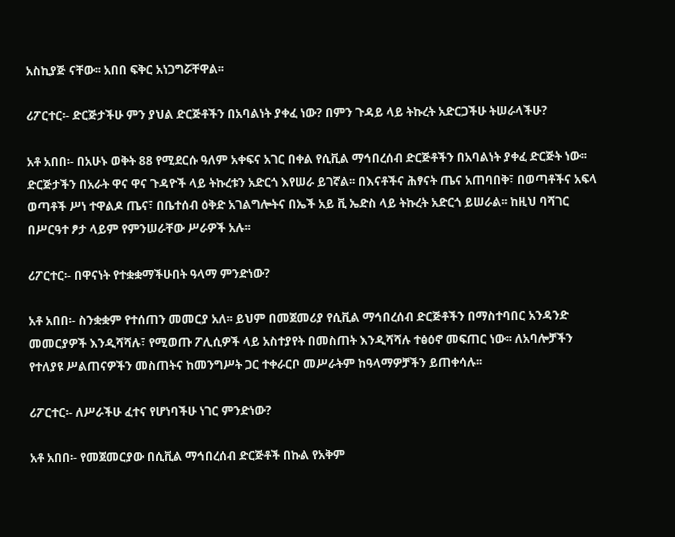አስኪያጅ ናቸው፡፡ አበበ ፍቅር አነጋግሯቸዋል፡፡

ሪፖርተር፡- ድርጅታችሁ ምን ያህል ድርጅቶችን በአባልነት ያቀፈ ነው? በምን ጉዳይ ላይ ትኩረት አድርጋችሁ ትሠራላችሁ?

አቶ አበበ፡- በአሁኑ ወቅት 88 የሚደርሱ ዓለም አቀፍና አገር በቀል የሲቪል ማኅበረሰብ ድርጅቶችን በአባልነት ያቀፈ ድርጅት ነው፡፡ ድርጅታችን በአራት ዋና ዋና ጉዳዮች ላይ ትኩረቱን አድርጎ እየሠራ ይገኛል፡፡ በእናቶችና ሕፃናት ጤና አጠባበቅ፣ በወጣቶችና አፍላ ወጣቶች ሥነ ተዋልዶ ጤና፣ በቤተሰብ ዕቅድ አገልግሎትና በኤች አይ ቪ ኤድስ ላይ ትኩረት አድርጎ ይሠራል፡፡ ከዚህ ባሻገር በሥርዓተ ፆታ ላይም የምንሠራቸው ሥራዎች አሉ፡፡

ሪፖርተር፡- በዋናነት የተቋቋማችሁበት ዓላማ ምንድነው?

አቶ አበበ፡- ስንቋቋም የተሰጠን መመርያ አለ፡፡ ይህም በመጀመሪያ የሲቪል ማኅበረሰብ ድርጅቶችን በማስተባበር አንዳንድ መመርያዎች እንዲሻሻሉ፣ የሚወጡ ፖሊሲዎች ላይ አስተያየት በመስጠት እንዲሻሻሉ ተፅዕኖ መፍጠር ነው፡፡ ለአባሎቻችን የተለያዩ ሥልጠናዎችን መስጠትና ከመንግሥት ጋር ተቀራርቦ መሥራትም ከዓላማዎቻችን ይጠቀሳሉ፡፡

ሪፖርተር፡- ለሥራችሁ ፈተና የሆነባችሁ ነገር ምንድነው?

አቶ አበበ፡- የመጀመርያው በሲቪል ማኅበረሰብ ድርጅቶች በኩል የአቅም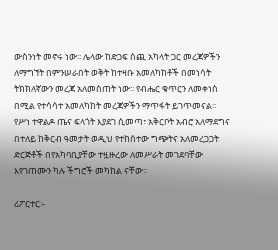ውስንነት መኖሩ ነው፡፡ ሌላው ከድጋፍ ሰጪ አካላት ጋር መረጃዎችን ለማግኘት በምንሠራበት ወቅት ከተዛቡ አመለካከቶች በመነሳት ትክክለኛውን መረጃ አለመስጠት ነው፡፡ የብሔር ቁጥርን ለመቀነስ በሚል የተሳሳተ አመለካከት መረጃዎችን ማጥፋት ይገጥመናል፡፡  የሥነ ተዋልዶ ጤና ፍላጎት እያደገ ሲመጣ፣ አቅርቦት አብሮ አለማደግና በተለይ ከቅርብ ዓመታት ወዲህ የተከሰተው ግጭትና አለመረጋጋት ድርጅቶች በየአካባቢያቸው ተዟዙረው ለመሥራት መገደባቸው እየገጠሙን ካሉ ችግሮች መካከል ናቸው፡፡

ሪፖርተር፡-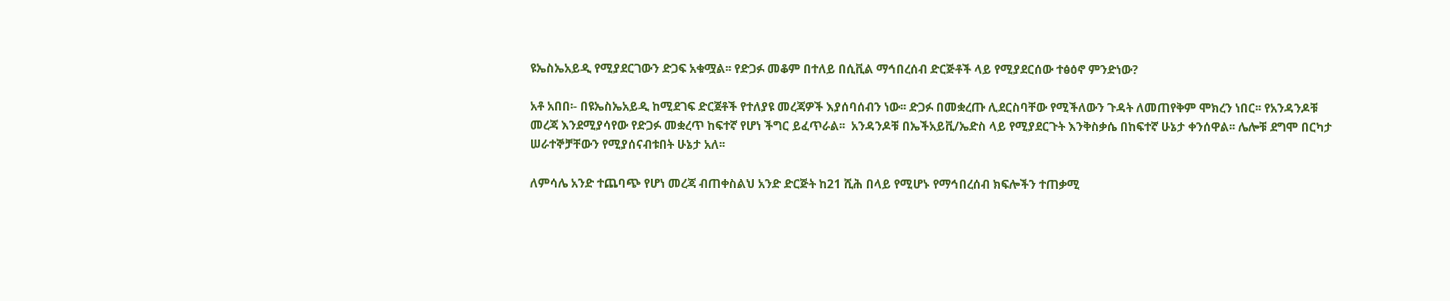ዩኤስኤአይዲ የሚያደርገውን ድጋፍ አቁሟል፡፡ የድጋፉ መቆም በተለይ በሲቪል ማኅበረሰብ ድርጅቶች ላይ የሚያደርሰው ተፅዕኖ ምንድነው?

አቶ አበበ፡- በዩኤስኤአይዲ ከሚደገፍ ድርጀቶች የተለያዩ መረጃዎች እያሰባሰብን ነው፡፡ ድጋፉ በመቋረጡ ሊደርስባቸው የሚችለውን ጉዳት ለመጠየቅም ሞክረን ነበር፡፡ የአንዳንዶቹ መረጃ እንደሚያሳየው የድጋፉ መቋረጥ ከፍተኛ የሆነ ችግር ይፈጥራል፡፡  አንዳንዶቹ በኤችአይቪ/ኤድስ ላይ የሚያደርጉት እንቅስቃሴ በከፍተኛ ሁኔታ ቀንሰዋል፡፡ ሌሎቹ ደግሞ በርካታ ሠራተኞቻቸውን የሚያሰናብቱበት ሁኔታ አለ፡፡

ለምሳሌ አንድ ተጨባጭ የሆነ መረጃ ብጠቀስልህ አንድ ድርጅት ከ21 ሺሕ በላይ የሚሆኑ የማኅበረሰብ ክፍሎችን ተጠቃሚ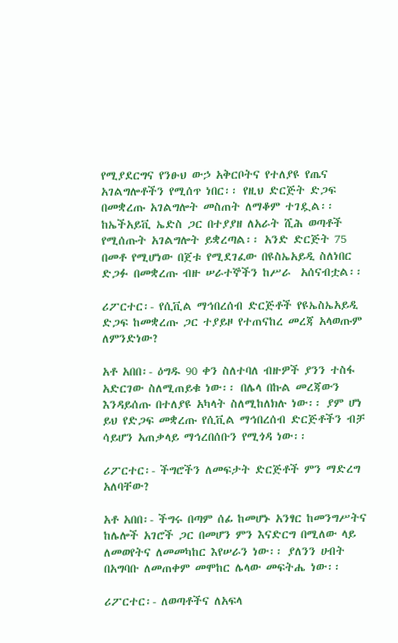የሚያደርግና የንፁህ ውኃ አቅርቦትና የተለያዩ የጤና አገልግሎቶችን የሚሰጥ ነበር፡፡ የዚህ ድርጅት ድጋፍ በመቋረጡ አገልግሎት መስጠት ለማቆም ተገዷል፡፡ ከኤችአይቪ ኤድስ ጋር በተያያዘ ለአራት ሺሕ ወጣቶች የሚሰጡት አገልግሎት ይቋረጣል፡፡ አንድ ድርጅት 75 በመቶ የሚሆነው በጀቱ የሚደገፈው በዩስኤአይዲ ስለነበር ድጋፉ በመቋረጡ ብዙ ሠራተኞችን ከሥራ  አሰናብቷል፡፡

ሪፖርተር፡- የሲቪል ማኅበረሰብ ድርጅቶች የዩኤስኤአይዲ ድጋፍ ከመቋረጡ ጋር ተያይዞ የተጠናከረ መረጃ አላወጡም ለምንድነው?

አቶ አበበ፡- ዕግዱ 90 ቀን ስለተባለ ብዙዎች ያንን ተስፋ አድርገው ስለሚጠይቁ ነው፡፡ በሌላ በኩል መረጃውን እንዳይሰጡ በተለያዩ አካላት ስለሚከለክሉ ነው፡፡ ያም ሆነ ይህ የድጋፍ መቋረጡ የሲቪል ማኅበረሰብ ድርጅቶችን ብቻ ሳይሆን አጠቃላይ ማኅረበሰቡን የሚጎዳ ነው፡፡

ሪፖርተር፡- ችግሮችን ለመፍታት ድርጅቶች ምን ማድረግ አለባቸው?

አቶ አበበ፡- ችግሩ በጣም ሰፊ ከመሆኑ አንፃር ከመንግሥትና ከሌሎች አገሮች ጋር በመሆን ምን እናድርግ በሚለው ላይ ለመወየትና ለመመካከር እየሠራን ነው፡፡ ያለንን ሀብት በአግባቡ ለመጠቀም መሞከር ሌላው መፍትሔ ነው፡፡

ሪፖርተር፡- ለወጣቶችና ለአፍላ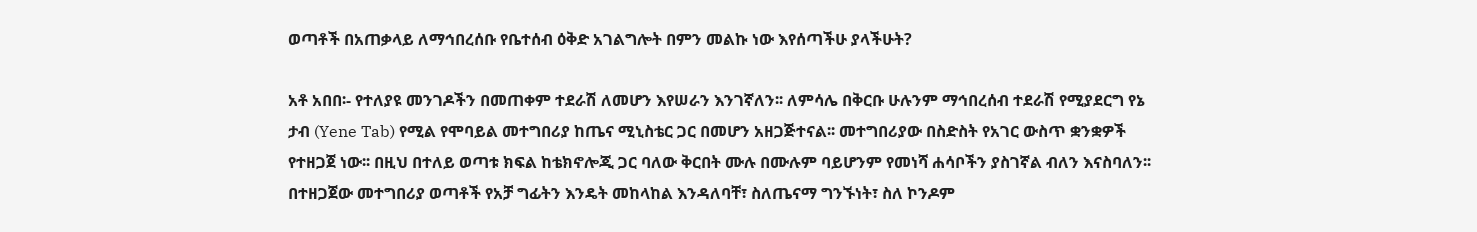ወጣቶች በአጠቃላይ ለማኅበረሰቡ የቤተሰብ ዕቅድ አገልግሎት በምን መልኩ ነው እየሰጣችሁ ያላችሁት?

አቶ አበበ፡- የተለያዩ መንገዶችን በመጠቀም ተደራሽ ለመሆን እየሠራን እንገኛለን፡፡ ለምሳሌ በቅርቡ ሁሉንም ማኅበረሰብ ተደራሽ የሚያደርግ የኔ ታብ (Yene Tab) የሚል የሞባይል መተግበሪያ ከጤና ሚኒስቴር ጋር በመሆን አዘጋጅተናል፡፡ መተግበሪያው በስድስት የአገር ውስጥ ቋንቋዎች የተዘጋጀ ነው፡፡ በዚህ በተለይ ወጣቱ ክፍል ከቴክኖሎጂ ጋር ባለው ቅርበት ሙሉ በሙሉም ባይሆንም የመነሻ ሐሳቦችን ያስገኛል ብለን እናስባለን፡፡ በተዘጋጀው መተግበሪያ ወጣቶች የአቻ ግፊትን እንዴት መከላከል እንዳለባቸ፣ ስለጤናማ ግንኙነት፣ ስለ ኮንዶም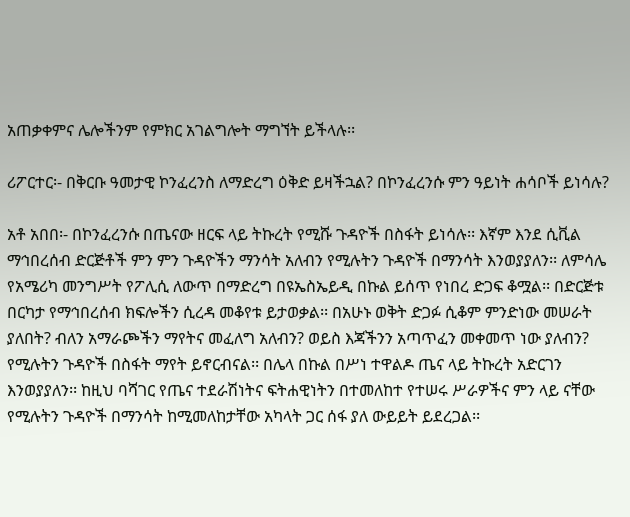አጠቃቀምና ሌሎችንም የምክር አገልግሎት ማግኘት ይችላሉ፡፡

ሪፖርተር፡- በቅርቡ ዓመታዊ ኮንፈረንስ ለማድረግ ዕቅድ ይዛችኋል? በኮንፈረንሱ ምን ዓይነት ሐሳቦች ይነሳሉ?

አቶ አበበ፡- በኮንፈረንሱ በጤናው ዘርፍ ላይ ትኩረት የሚሹ ጉዳዮች በስፋት ይነሳሉ፡፡ እኛም እንደ ሲቪል ማኅበረሰብ ድርጅቶች ምን ምን ጉዳዮችን ማንሳት አለብን የሚሉትን ጉዳዮች በማንሳት እንወያያለን፡፡ ለምሳሌ የአሜሪካ መንግሥት የፖሊሲ ለውጥ በማድረግ በዩኤስኤይዲ በኩል ይሰጥ የነበረ ድጋፍ ቆሟል፡፡ በድርጅቱ በርካታ የማኅበረሰብ ክፍሎችን ሲረዳ መቆየቱ ይታወቃል፡፡ በአሁኑ ወቅት ድጋፉ ሲቆም ምንድነው መሠራት ያለበት? ብለን አማራጮችን ማየትና መፈለግ አለብን? ወይስ እጃችንን አጣጥፈን መቀመጥ ነው ያለብን? የሚሉትን ጉዳዮች በስፋት ማየት ይኖርብናል፡፡ በሌላ በኩል በሥነ ተዋልዶ ጤና ላይ ትኩረት አድርገን እንወያያለን፡፡ ከዚህ ባሻገር የጤና ተደራሽነትና ፍትሐዊነትን በተመለከተ የተሠሩ ሥራዎችና ምን ላይ ናቸው የሚሉትን ጉዳዮች በማንሳት ከሚመለከታቸው አካላት ጋር ሰፋ ያለ ውይይት ይደረጋል፡፡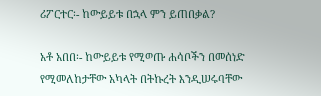ሪፖርተር፡- ከውይይቱ በኋላ ምን ይጠበቃል?

አቶ አበበ፡- ከውይይቱ የሚወጡ ሐሳቦችን በመሰነድ የሚመለከታቸው አካላት በትኩረት እንዲሠሩባቸው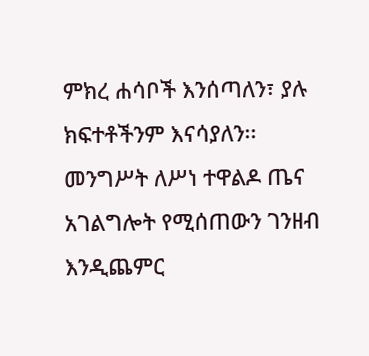ምክረ ሐሳቦች እንሰጣለን፣ ያሉ ክፍተቶችንም እናሳያለን፡፡ መንግሥት ለሥነ ተዋልዶ ጤና አገልግሎት የሚሰጠውን ገንዘብ እንዲጨምር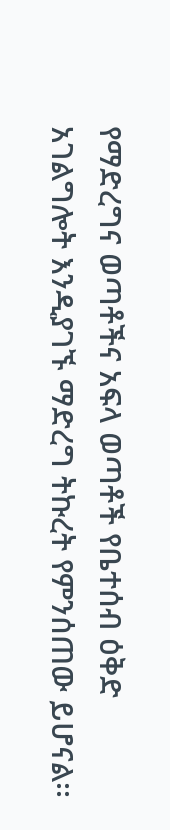የማድረግና ወጣቶችና አፍላ ወጣቶች የቤተሰብ ዕቅድ አገልግሎት እንዲያገኙ ማድረግ ትኩረት የምንሰጠው ይሆናል፡፡